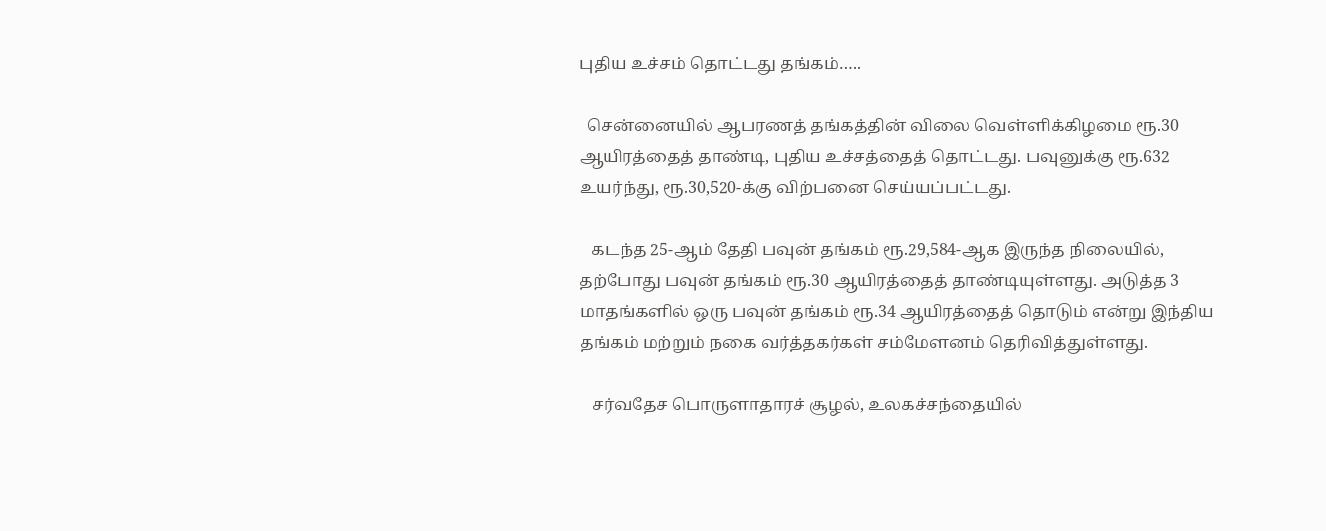புதிய உச்சம் தொட்டது தங்கம்…..

  சென்னையில் ஆபரணத் தங்கத்தின் விலை வெள்ளிக்கிழமை ரூ.30 ஆயிரத்தைத் தாண்டி, புதிய உச்சத்தைத் தொட்டது. பவுனுக்கு ரூ.632 உயர்ந்து, ரூ.30,520-க்கு விற்பனை செய்யப்பட்டது.

   கடந்த 25-ஆம் தேதி பவுன் தங்கம் ரூ.29,584-ஆக இருந்த நிலையில், தற்போது பவுன் தங்கம் ரூ.30 ஆயிரத்தைத் தாண்டியுள்ளது. அடுத்த 3    மாதங்களில் ஒரு பவுன் தங்கம் ரூ.34 ஆயிரத்தைத் தொடும் என்று இந்திய தங்கம் மற்றும் நகை வர்த்தகர்கள் சம்மேளனம் தெரிவித்துள்ளது.

   சர்வதேச பொருளாதாரச் சூழல், உலகச்சந்தையில்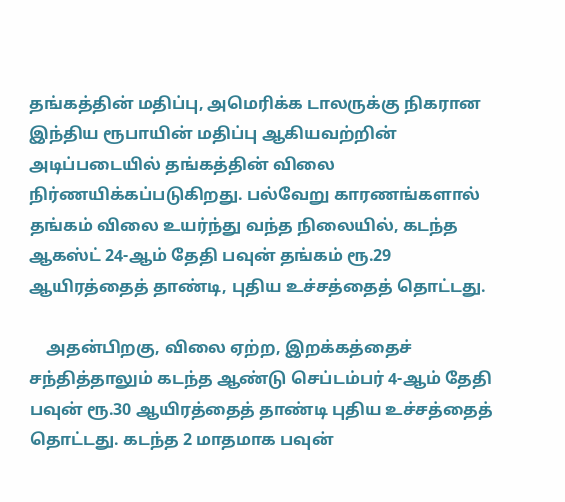தங்கத்தின் மதிப்பு, அமெரிக்க டாலருக்கு நிகரான இந்திய ரூபாயின் மதிப்பு ஆகியவற்றின் அடிப்படையில் தங்கத்தின் விலை நிர்ணயிக்கப்படுகிறது. பல்வேறு காரணங்களால் தங்கம் விலை உயர்ந்து வந்த நிலையில், கடந்த ஆகஸ்ட் 24-ஆம் தேதி பவுன் தங்கம் ரூ.29 ஆயிரத்தைத் தாண்டி, புதிய உச்சத்தைத் தொட்டது.

    அதன்பிறகு, விலை ஏற்ற, இறக்கத்தைச் சந்தித்தாலும் கடந்த ஆண்டு செப்டம்பர் 4-ஆம் தேதி பவுன் ரூ.30 ஆயிரத்தைத் தாண்டி புதிய உச்சத்தைத் தொட்டது. கடந்த 2 மாதமாக பவுன்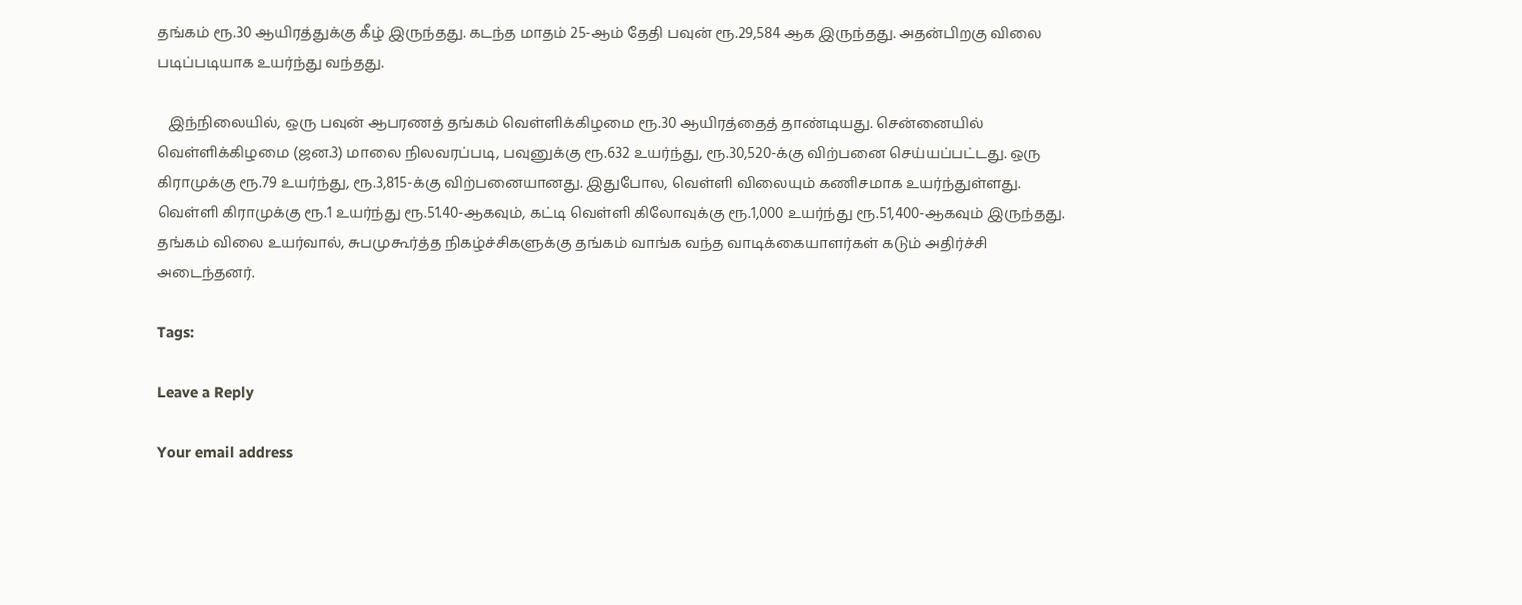தங்கம் ரூ.30 ஆயிரத்துக்கு கீழ் இருந்தது. கடந்த மாதம் 25-ஆம் தேதி பவுன் ரூ.29,584 ஆக இருந்தது. அதன்பிறகு விலை படிப்படியாக உயர்ந்து வந்தது.

   இந்நிலையில், ஒரு பவுன் ஆபரணத் தங்கம் வெள்ளிக்கிழமை ரூ.30 ஆயிரத்தைத் தாண்டியது. சென்னையில் வெள்ளிக்கிழமை (ஜன.3) மாலை நிலவரப்படி, பவுனுக்கு ரூ.632 உயர்ந்து, ரூ.30,520-க்கு விற்பனை செய்யப்பட்டது. ஒரு கிராமுக்கு ரூ.79 உயர்ந்து, ரூ.3,815-க்கு விற்பனையானது. இதுபோல, வெள்ளி விலையும் கணிசமாக உயர்ந்துள்ளது. வெள்ளி கிராமுக்கு ரூ.1 உயர்ந்து ரூ.51.40-ஆகவும், கட்டி வெள்ளி கிலோவுக்கு ரூ.1,000 உயர்ந்து ரூ.51,400-ஆகவும் இருந்தது. தங்கம் விலை உயர்வால், சுபமுகூர்த்த நிகழ்ச்சிகளுக்கு தங்கம் வாங்க வந்த வாடிக்கையாளர்கள் கடும் அதிர்ச்சி அடைந்தனர்.

Tags:

Leave a Reply

Your email address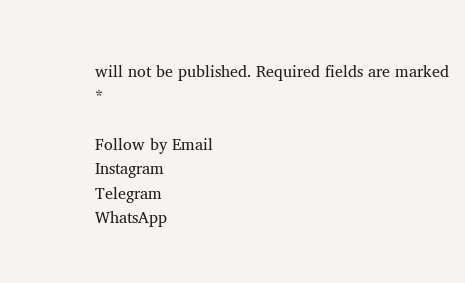will not be published. Required fields are marked *

Follow by Email
Instagram
Telegram
WhatsApp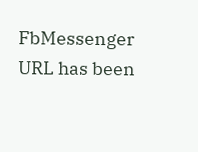FbMessenger
URL has been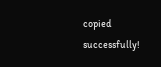copied successfully!